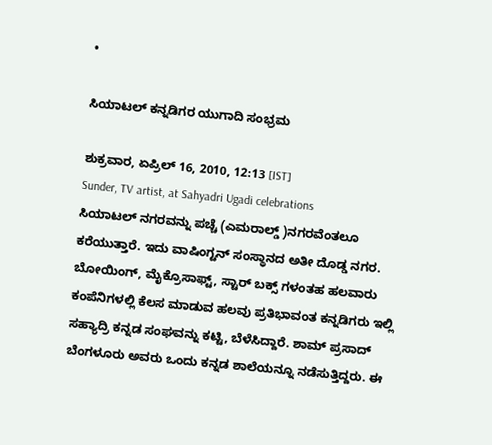•

ಸಿಯಾಟಲ್ ಕನ್ನಡಿಗರ ಯುಗಾದಿ ಸಂಭ್ರಮ

ಶುಕ್ರವಾರ, ಏಪ್ರಿಲ್ 16, 2010, 12:13 [IST]
Sunder, TV artist, at Sahyadri Ugadi celebrations
ಸಿಯಾಟಲ್ ನಗರವನ್ನು ಪಚ್ಚೆ (ಎಮರಾಲ್ಡ್ )ನಗರವೆಂತಲೂ ಕರೆಯುತ್ತಾರೆ. ಇದು ವಾಷಿಂಗ್ಟನ್ ಸಂಸ್ಥಾನದ ಅತೀ ದೊಡ್ಡ ನಗರ. ಬೋಯಿಂಗ್, ಮೈಕ್ರೊಸಾಫ್ಟ್, ಸ್ಟಾರ್ ಬಕ್ಸ್ ಗಳಂತಹ ಹಲವಾರು ಕಂಪೆನಿಗಳಲ್ಲಿ ಕೆಲಸ ಮಾಡುವ ಹಲವು ಪ್ರತಿಭಾವಂತ ಕನ್ನಡಿಗರು ಇಲ್ಲಿ ಸಹ್ಯಾದ್ರಿ ಕನ್ನಡ ಸಂಘವನ್ನು ಕಟ್ಟಿ, ಬೆಳೆಸಿದ್ದಾರೆ. ಶಾಮ್ ಪ್ರಸಾದ್ ಬೆಂಗಳೂರು ಅವರು ಒಂದು ಕನ್ನಡ ಶಾಲೆಯನ್ನೂ ನಡೆಸುತ್ತಿದ್ದರು. ಈ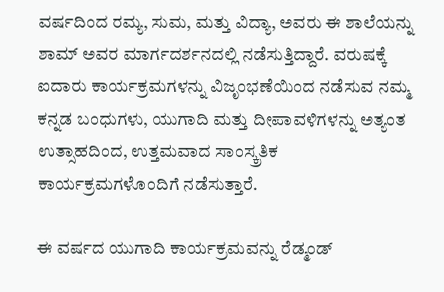ವರ್ಷದಿಂದ ರಮ್ಯ, ಸುಮ, ಮತ್ತು ವಿದ್ಯಾ, ಅವರು ಈ ಶಾಲೆಯನ್ನು ಶಾಮ್ ಅವರ ಮಾರ್ಗದರ್ಶನದಲ್ಲಿ ನಡೆಸುತ್ತಿದ್ದಾರೆ. ವರುಷಕ್ಕೆ ಐದಾರು ಕಾರ್ಯಕ್ರಮಗಳನ್ನು ವಿಜೃಂಭಣೆಯಿಂದ ನಡೆಸುವ ನಮ್ಮ ಕನ್ನಡ ಬಂಧುಗಳು, ಯುಗಾದಿ ಮತ್ತು ದೀಪಾವಳಿಗಳನ್ನು ಅತ್ಯಂತ ಉತ್ಸಾಹದಿಂದ, ಉತ್ತಮವಾದ ಸಾಂಸ್ಕ್ರತಿಕ ಕಾರ್ಯಕ್ರಮಗಳೊಂದಿಗೆ ನಡೆಸುತ್ತಾರೆ.

ಈ ವರ್ಷದ ಯುಗಾದಿ ಕಾರ್ಯಕ್ರಮವನ್ನು ರೆಡ್ಮಂಡ್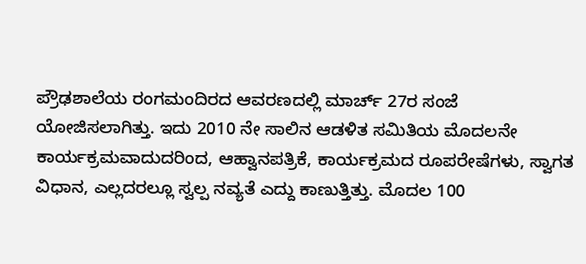ಪ್ರೌಢಶಾಲೆಯ ರಂಗಮಂದಿರದ ಆವರಣದಲ್ಲಿ ಮಾರ್ಚ್ 27ರ ಸಂಜೆ ಯೋಜಿಸಲಾಗಿತ್ತು. ಇದು 2010 ನೇ ಸಾಲಿನ ಆಡಳಿತ ಸಮಿತಿಯ ಮೊದಲನೇ ಕಾರ್ಯಕ್ರಮವಾದುದರಿಂದ, ಆಹ್ವಾನಪತ್ರಿಕೆ, ಕಾರ್ಯಕ್ರಮದ ರೂಪರೇಷೆಗಳು, ಸ್ವಾಗತ ವಿಧಾನ, ಎಲ್ಲದರಲ್ಲೂ ಸ್ವಲ್ಪ ನವ್ಯತೆ ಎದ್ದು ಕಾಣುತ್ತಿತ್ತು. ಮೊದಲ 100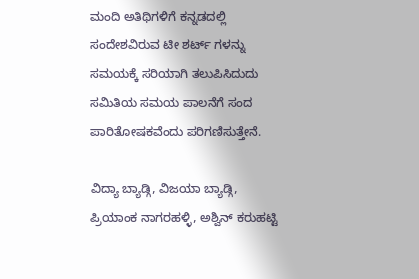ಮಂದಿ ಅತಿಥಿಗಳಿಗೆ ಕನ್ನಡದಲ್ಲಿ ಸಂದೇಶವಿರುವ ಟೀ ಶರ್ಟ್ ಗಳನ್ನು ಸಮಯಕ್ಕೆ ಸರಿಯಾಗಿ ತಲುಪಿಸಿದುದು ಸಮಿತಿಯ ಸಮಯ ಪಾಲನೆಗೆ ಸಂದ ಪಾರಿತೋಷಕವೆಂದು ಪರಿಗಣಿಸುತ್ತೇನೆ.

ವಿದ್ಯಾ ಬ್ಯಾಡ್ಗಿ, ವಿಜಯಾ ಬ್ಯಾಡ್ಗಿ, ಪ್ರಿಯಾಂಕ ನಾಗರಹಳ್ಳಿ, ಅಶ್ವಿನ್ ಕರುಹಟ್ಟಿ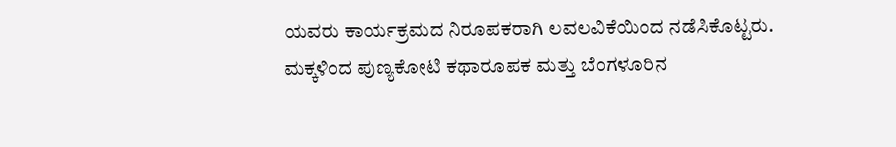ಯವರು ಕಾರ್ಯಕ್ರಮದ ನಿರೂಪಕರಾಗಿ ಲವಲವಿಕೆಯಿಂದ ನಡೆಸಿಕೊಟ್ಟರು. ಮಕ್ಕಳಿಂದ ಪುಣ್ಯಕೋಟಿ ಕಥಾರೂಪಕ ಮತ್ತು ಬೆಂಗಳೂರಿನ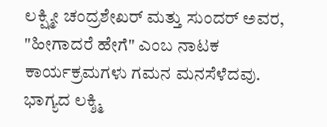ಲಕ್ಷ್ಮೀ ಚಂದ್ರಶೇಖರ್ ಮತ್ತು ಸುಂದರ್ ಅವರ, "ಹೀಗಾದರೆ ಹೇಗೆ" ಎಂಬ ನಾಟಕ ಕಾರ್ಯಕ್ರಮಗಳು ಗಮನ ಮನಸೆಳೆದವು. ಭಾಗ್ಯದ ಲಕ್ಶ್ಮಿ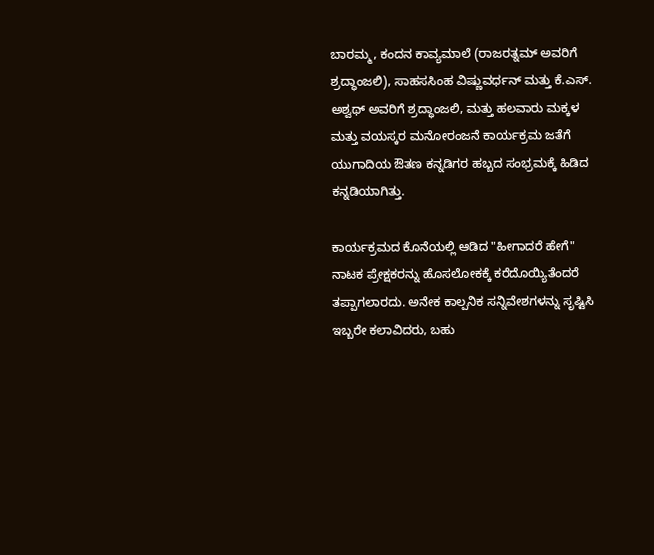ಬಾರಮ್ಮ, ಕಂದನ ಕಾವ್ಯಮಾಲೆ (ರಾಜರತ್ನಮ್ ಅವರಿಗೆ ಶ್ರದ್ಧಾಂಜಲಿ), ಸಾಹಸಸಿಂಹ ವಿಷ್ಣುವರ್ಧನ್ ಮತ್ತು ಕೆ.ಎಸ್. ಅಶ್ವಥ್ ಅವರಿಗೆ ಶ್ರದ್ಧಾಂಜಲಿ, ಮತ್ತು ಹಲವಾರು ಮಕ್ಕಳ ಮತ್ತು ವಯಸ್ಕರ ಮನೋರಂಜನೆ ಕಾರ್ಯಕ್ರಮ ಜತೆಗೆ ಯುಗಾದಿಯ ಔತಣ ಕನ್ನಡಿಗರ ಹಬ್ಬದ ಸಂಭ್ರಮಕ್ಕೆ ಹಿಡಿದ ಕನ್ನಡಿಯಾಗಿತ್ತು.

ಕಾರ್ಯಕ್ರಮದ ಕೊನೆಯಲ್ಲಿ ಆಡಿದ "ಹೀಗಾದರೆ ಹೇಗೆ" ನಾಟಕ ಪ್ರೇಕ್ಷಕರನ್ನು ಹೊಸಲೋಕಕ್ಕೆ ಕರೆದೊಯ್ಯಿತೆಂದರೆ ತಪ್ಪಾಗಲಾರದು. ಅನೇಕ ಕಾಲ್ಪನಿಕ ಸನ್ನಿವೇಶಗಳನ್ನು ಸೃಷ್ಟಿಸಿ ಇಬ್ಬರೇ ಕಲಾವಿದರು, ಬಹು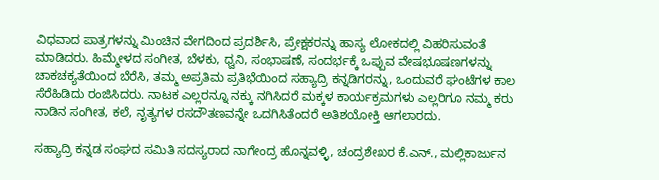ವಿಧವಾದ ಪಾತ್ರಗಳನ್ನು ಮಿಂಚಿನ ವೇಗದಿಂದ ಪ್ರದರ್ಶಿಸಿ, ಪ್ರೇಕ್ಷಕರನ್ನು ಹಾಸ್ಯ ಲೋಕದಲ್ಲಿ ವಿಹರಿಸುವಂತೆ ಮಾಡಿದರು. ಹಿಮ್ಮೇಳದ ಸಂಗೀತ, ಬೆಳಕು, ಧ್ವನಿ, ಸಂಭಾಷಣೆ, ಸಂದರ್ಭಕ್ಕೆ ಒಪ್ಪುವ ವೇಷಭೂಷಣಗಳನ್ನು ಚಾಕಚಕ್ಯತೆಯಿಂದ ಬೆರೆಸಿ, ತಮ್ಮ ಅಪ್ರತಿಮ ಪ್ರತಿಭೆಯಿಂದ ಸಹ್ಯಾದ್ರಿ ಕನ್ನಡಿಗರನ್ನು, ಒಂದುವರೆ ಘಂಟೆಗಳ ಕಾಲ ಸೆರೆಹಿಡಿದು ರಂಜಿಸಿದರು. ನಾಟಕ ಎಲ್ಲರನ್ನೂ ನಕ್ಕು ನಗಿಸಿದರೆ ಮಕ್ಕಳ ಕಾರ್ಯಕ್ರಮಗಳು ಎಲ್ಲರಿಗೂ ನಮ್ಮ ಕರು ನಾಡಿನ ಸಂಗೀತ, ಕಲೆ, ನೃತ್ಯಗಳ ರಸದೌತಣವನ್ನೇ ಒದಗಿಸಿತೆಂದರೆ ಅತಿಶಯೋಕ್ತಿ ಆಗಲಾರದು.

ಸಹ್ಯಾದ್ರಿ ಕನ್ನಡ ಸಂಘದ ಸಮಿತಿ ಸದಸ್ಯರಾದ ನಾಗೇಂದ್ರ ಹೊನ್ನವಳ್ಳಿ, ಚಂದ್ರಶೇಖರ ಕೆ.ಎನ್., ಮಲ್ಲಿಕಾರ್ಜುನ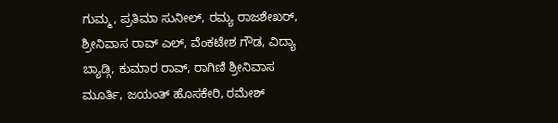ಗುಮ್ಮ, ಪ್ರತಿಮಾ ಸುನೀಲ್, ರಮ್ಯ ರಾಜಶೇಖರ್, ಶ್ರೀನಿವಾಸ ರಾವ್ ಎಲ್, ವೆಂಕಟೇಶ ಗೌಡ, ವಿದ್ಯಾ ಬ್ಯಾಡ್ಗಿ, ಕುಮಾರ ರಾವ್, ರಾಗಿಣಿ ಶ್ರೀನಿವಾಸ ಮೂರ್ತಿ, ಜಯಂತ್ ಹೊಸಕೇರಿ, ರಮೇಶ್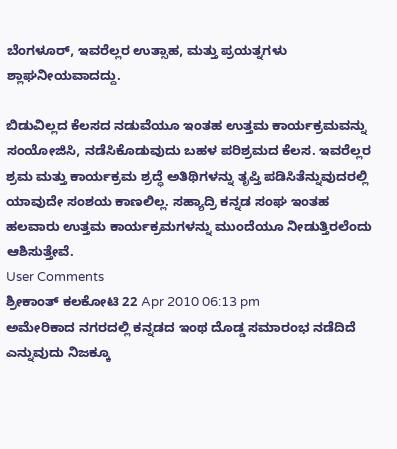ಬೆಂಗಳೂರ್, ಇವರೆಲ್ಲರ ಉತ್ಸಾಹ, ಮತ್ತು ಪ್ರಯತ್ನಗಳು ಶ್ಲಾಘನೀಯವಾದದ್ದು.

ಬಿಡುವಿಲ್ಲದ ಕೆಲಸದ ನಡುವೆಯೂ ಇಂತಹ ಉತ್ತಮ ಕಾರ್ಯಕ್ರಮವನ್ನು ಸಂಯೋಜಿಸಿ, ನಡೆಸಿಕೊಡುವುದು ಬಹಳ ಪರಿಶ್ರಮದ ಕೆಲಸ. ಇವರೆಲ್ಲರ ಶ್ರಮ ಮತ್ತು ಕಾರ್ಯಕ್ರಮ ಶ್ರದ್ಧೆ ಅತಿಥಿಗಳನ್ನು ತೃಪ್ತಿ ಪಡಿಸಿತೆನ್ನುವುದರಲ್ಲಿ ಯಾವುದೇ ಸಂಶಯ ಕಾಣಲಿಲ್ಲ. ಸಹ್ಯಾದ್ರಿ ಕನ್ನಡ ಸಂಘ ಇಂತಹ ಹಲವಾರು ಉತ್ತಮ ಕಾರ್ಯಕ್ರಮಗಳನ್ನು ಮುಂದೆಯೂ ನೀಡುತ್ತಿರಲೆಂದು ಆಶಿಸುತ್ತೇವೆ.
User Comments
ಶ್ರೀಕಾಂತ್ ಕಲಕೋಟಿ 22 Apr 2010 06:13 pm
ಅಮೇರಿಕಾದ ನಗರದಲ್ಲಿ ಕನ್ನಡದ ಇಂಥ ದೊಡ್ಡ ಸಮಾರಂಭ ನಡೆದಿದೆ ಎನ್ನುವುದು ನಿಜಕ್ಕೂ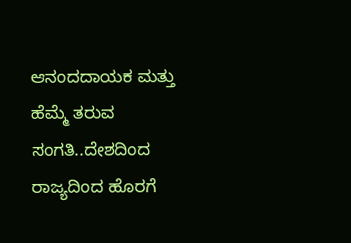ಆನಂದದಾಯಕ ಮತ್ತು ಹೆಮ್ಮೆ ತರುವ ಸಂಗತಿ..ದೇಶದಿಂದ ರಾಜ್ಯದಿಂದ ಹೊರಗೆ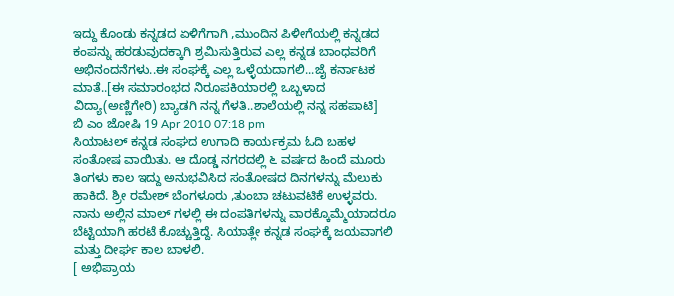ಇದ್ದು ಕೊಂಡು ಕನ್ನಡದ ಏಳಿಗೆಗಾಗಿ ,ಮುಂದಿನ ಪಿಳೀಗೆಯಲ್ಲಿ ಕನ್ನಡದ ಕಂಪನ್ನು ಹರಡುವುದಕ್ಕಾಗಿ ಶ್ರಮಿಸುತ್ತಿರುವ ಎಲ್ಲ ಕನ್ನಡ ಬಾಂಧವರಿಗೆ ಅಭಿನಂದನೆಗಳು..ಈ ಸಂಘಕ್ಕೆ ಎಲ್ಲ ಒಳ್ಳೆಯದಾಗಲಿ...ಜೈ ಕರ್ನಾಟಕ ಮಾತೆ..[ಈ ಸಮಾರಂಭದ ನಿರೂಪಕಿಯಾರಲ್ಲಿ ಒಬ್ಬಳಾದ ವಿದ್ಯಾ(ಅಣ್ಣಿಗೇರಿ) ಬ್ಯಾಡಗಿ ನನ್ನ ಗೆಳತಿ..ಶಾಲೆಯಲ್ಲಿ ನನ್ನ ಸಹಪಾಟಿ]
ಬಿ ಎಂ ಜೋಷಿ 19 Apr 2010 07:18 pm
ಸಿಯಾಟಲ್ ಕನ್ನಡ ಸಂಘದ ಉಗಾದಿ ಕಾರ್ಯಕ್ರಮ ಓದಿ ಬಹಳ ಸಂತೋಷ ವಾಯಿತು. ಆ ದೊಡ್ಡ ನಗರದಲ್ಲಿ ೬ ವರ್ಷದ ಹಿಂದೆ ಮೂರು ತಿಂಗಳು ಕಾಲ ಇದ್ದು ಅನುಭವಿಸಿದ ಸಂತೋಷದ ದಿನಗಳನ್ನು ಮೆಲುಕು ಹಾಕಿದೆ. ಶ್ರೀ ರಮೇಶ್ ಬೆಂಗಳೂರು ,ತುಂಬಾ ಚಟುವಟಿಕೆ ಉಳ್ಳವರು. ನಾನು ಅಲ್ಲಿನ ಮಾಲ್ ಗಳಲ್ಲಿ ಈ ದಂಪತಿಗಳನ್ನು ವಾರಕ್ಕೊಮ್ಮೆಯಾದರೂ ಬೆಟ್ಟಿಯಾಗಿ ಹರಟೆ ಕೊಚ್ಚುತ್ತಿದ್ದೆ. ಸಿಯಾತ್ಲೇ ಕನ್ನಡ ಸಂಘಕ್ಕೆ ಜಯವಾಗಲಿ ಮತ್ತು ದೀರ್ಘ ಕಾಲ ಬಾಳಲಿ.
[ ಅಭಿಪ್ರಾಯ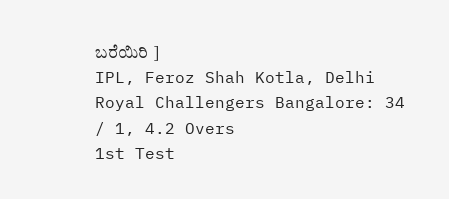ಬರೆಯಿರಿ ]
IPL, Feroz Shah Kotla, Delhi
Royal Challengers Bangalore: 34 / 1, 4.2 Overs
1st Test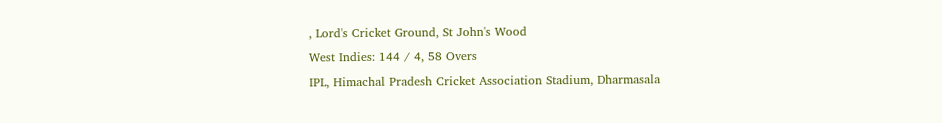, Lord's Cricket Ground, St John's Wood
West Indies: 144 / 4, 58 Overs
IPL, Himachal Pradesh Cricket Association Stadium, Dharmasala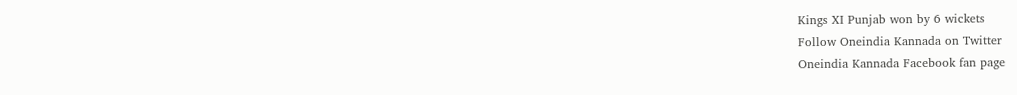Kings XI Punjab won by 6 wickets
Follow Oneindia Kannada on Twitter
Oneindia Kannada Facebook fan page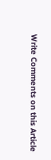Write Comments on this Article